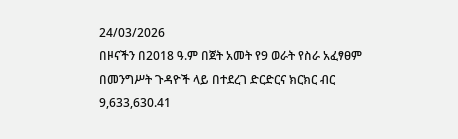24/03/2026
በዞናችን በ2018 ዓ.ም በጀት አመት የ9 ወራት የስራ አፈፃፀም በመንግሥት ጉዳዮች ላይ በተደረገ ድርድርና ክርክር ብር 9,633,630.41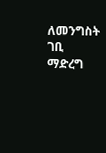ለመንግስት ገቢ ማድረግ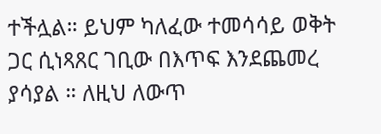ተችሏል። ይህም ካለፈው ተመሳሳይ ወቅት ጋር ሲነጻጸር ገቢው በእጥፍ እንደጨመረ ያሳያል ። ለዚህ ለውጥ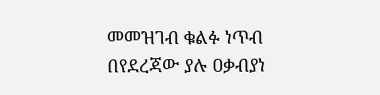መመዝገብ ቁልፉ ነጥብ በየደረጃው ያሉ ዐቃብያነ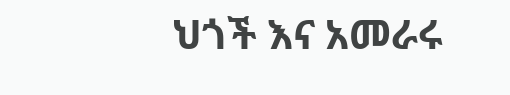ህጎች እና አመራሩ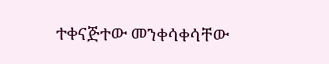ተቀናጅተው መንቀሳቀሳቸው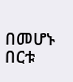በመሆኑ በርቱ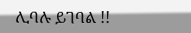ሊባሉ ይገባል !!